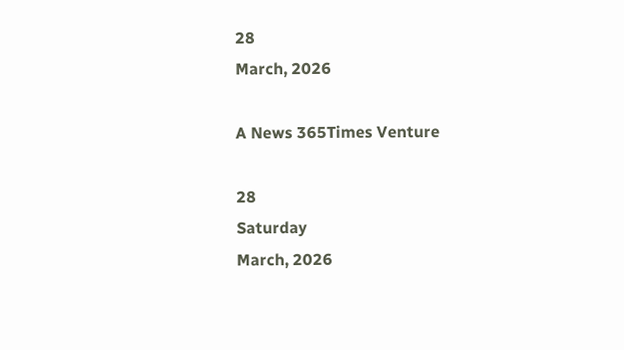28
March, 2026

A News 365Times Venture

28
Saturday
March, 2026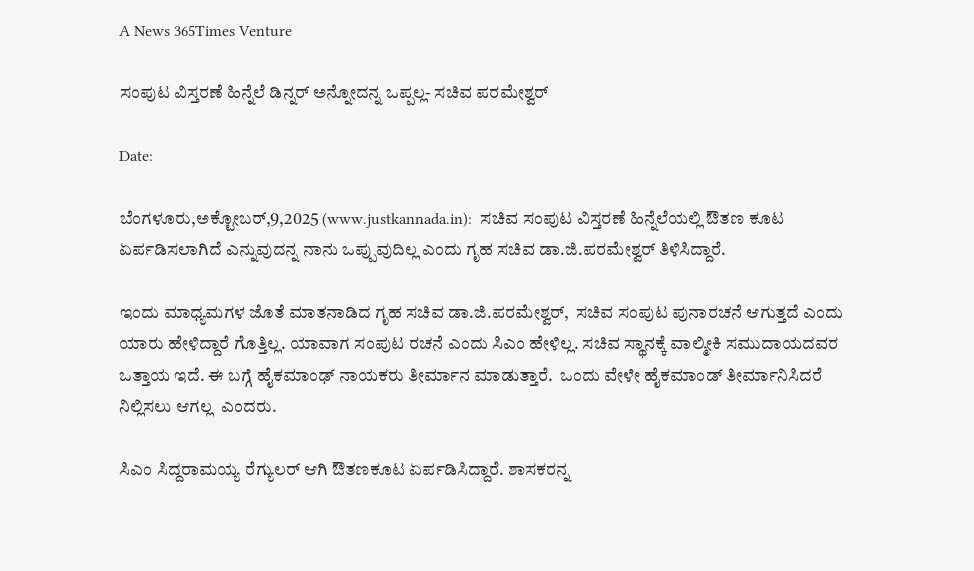A News 365Times Venture

ಸಂಪುಟ ವಿಸ್ತರಣೆ ಹಿನ್ನೆಲೆ ಡಿನ್ನರ್ ಅನ್ನೋದನ್ನ ಒಪ್ಪಲ್ಲ- ಸಚಿವ ಪರಮೇಶ್ವರ್

Date:

ಬೆಂಗಳೂರು,ಅಕ್ಟೋಬರ್,9,2025 (www.justkannada.in):  ಸಚಿವ ಸಂಪುಟ ವಿಸ್ತರಣೆ ಹಿನ್ನೆಲೆಯಲ್ಲಿ ಔತಣ ಕೂಟ ಏರ್ಪಡಿಸಲಾಗಿದೆ ಎನ್ನುವುದನ್ನ ನಾನು ಒಪ್ಪುವುದಿಲ್ಲ ಎಂದು ಗೃಹ ಸಚಿವ ಡಾ.ಜಿ.ಪರಮೇಶ್ವರ್ ತಿಳಿಸಿದ್ದಾರೆ.

ಇಂದು ಮಾಧ್ಯಮಗಳ ಜೊತೆ ಮಾತನಾಡಿದ ಗೃಹ ಸಚಿವ ಡಾ.ಜಿ.ಪರಮೇಶ್ವರ್,  ಸಚಿವ ಸಂಪುಟ ಪುನಾರಚನೆ ಆಗುತ್ತದೆ ಎಂದು ಯಾರು ಹೇಳಿದ್ದಾರೆ ಗೊತ್ತಿಲ್ಲ. ಯಾವಾಗ ಸಂಪುಟ ರಚನೆ ಎಂದು ಸಿಎಂ ಹೇಳಿಲ್ಲ. ಸಚಿವ ಸ್ಥಾನಕ್ಕೆ ವಾಲ್ಮೀಕಿ ಸಮುದಾಯದವರ ಒತ್ತಾಯ ಇದೆ. ಈ ಬಗ್ಗೆ ಹೈಕಮಾಂಢ್ ನಾಯಕರು ತೀರ್ಮಾನ ಮಾಡುತ್ತಾರೆ.  ಒಂದು ವೇಳೇ ಹೈಕಮಾಂಡ್ ತೀರ್ಮಾನಿಸಿದರೆ ನಿಲ್ಲಿಸಲು ಆಗಲ್ಲ  ಎಂದರು.

ಸಿಎಂ ಸಿದ್ದರಾಮಯ್ಯ ರೆಗ್ಯುಲರ್ ಆಗಿ ಔತಣಕೂಟ ಏರ್ಪಡಿಸಿದ್ದಾರೆ. ಶಾಸಕರನ್ನ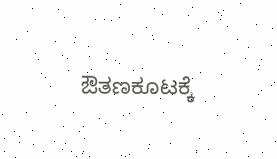ಔತಣಕೂಟಕ್ಕೆ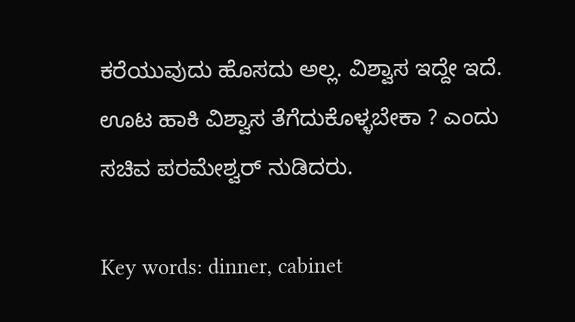ಕರೆಯುವುದು ಹೊಸದು ಅಲ್ಲ. ವಿಶ್ವಾಸ ಇದ್ದೇ ಇದೆ. ಊಟ ಹಾಕಿ ವಿಶ್ವಾಸ ತೆಗೆದುಕೊಳ್ಳಬೇಕಾ ? ಎಂದು ಸಚಿವ ಪರಮೇಶ್ವರ್ ನುಡಿದರು.

Key words: dinner, cabinet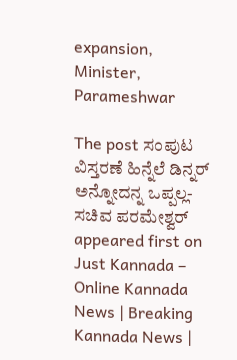expansion, Minister,  Parameshwar

The post ಸಂಪುಟ ವಿಸ್ತರಣೆ ಹಿನ್ನೆಲೆ ಡಿನ್ನರ್ ಅನ್ನೋದನ್ನ ಒಪ್ಪಲ್ಲ- ಸಚಿವ ಪರಮೇಶ್ವರ್ appeared first on Just Kannada – Online Kannada News | Breaking Kannada News |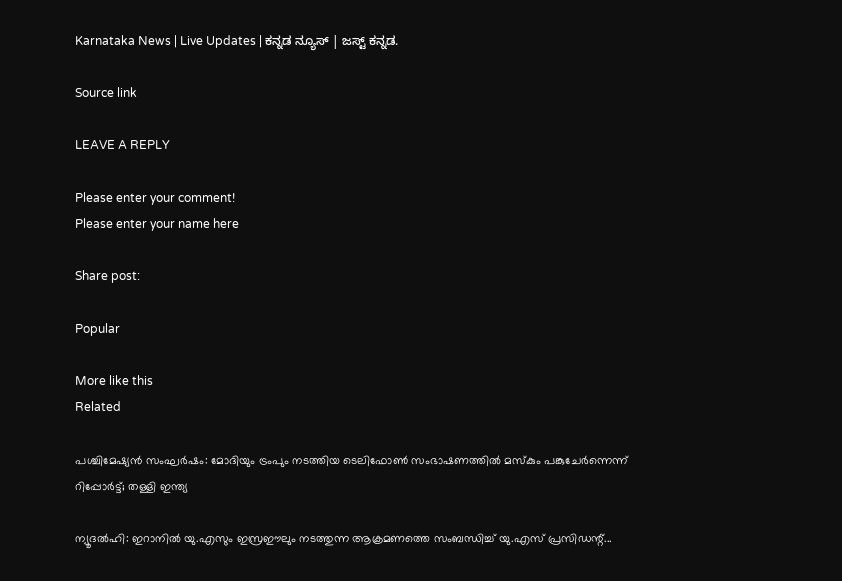Karnataka News | Live Updates | ಕನ್ನಡ ನ್ಯೂಸ್ | ಜಸ್ಟ್ ಕನ್ನಡ.

Source link

LEAVE A REPLY

Please enter your comment!
Please enter your name here

Share post:

Popular

More like this
Related

പശ്ചിമേഷ്യന്‍ സംഘര്‍ഷം: മോദിയും ട്രംപും നടത്തിയ ടെലിഫോണ്‍ സംഭാഷണത്തില്‍ മസ്‌കും പങ്കുചേര്‍ന്നെന്ന് റിപ്പോര്‍ട്ട്; തള്ളി ഇന്ത്യ

ന്യൂദല്‍ഹി: ഇറാനില്‍ യു.എസും ഇസ്രഈലും നടത്തുന്ന ആക്രമണത്തെ സംബന്ധിച്ച് യു.എസ് പ്രസിഡന്റ്...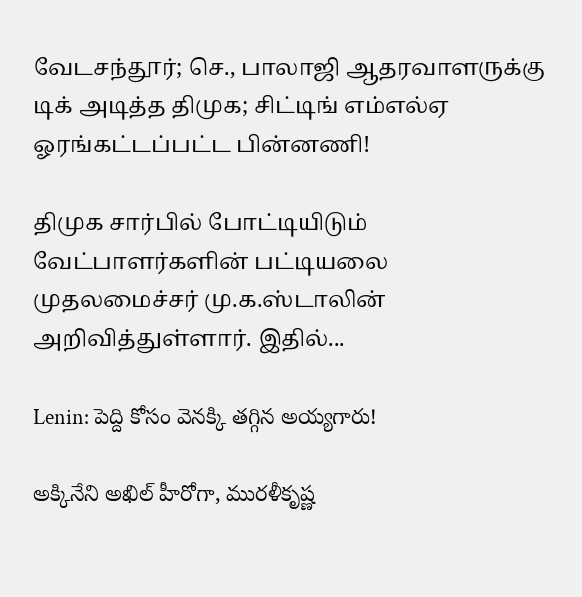வேடசந்தூர்; செ., பாலாஜி ஆதரவாளருக்கு டிக் அடித்த திமுக; சிட்டிங் எம்எல்ஏ ஓரங்கட்டப்பட்ட பின்னணி!

திமுக சார்பில் போட்டியிடும் வேட்பாளர்களின் பட்டியலை முதலமைச்சர் மு.க.ஸ்டாலின் அறிவித்துள்ளார். இதில்...

Lenin: పెద్ది కోసం వెనక్కి తగ్గిన అయ్యగారు!

అక్కినేని అఖిల్ హీరోగా, మురళీకృష్ణ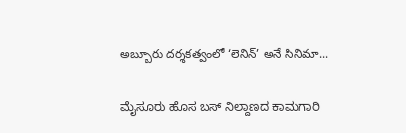అబ్బూరు దర్శకత్వంలో ‘లెనిన్’ అనే సినిమా...

ಮೈಸೂರು ಹೊಸ ಬಸ್ ನಿಲ್ದಾಣದ ಕಾಮಗಾರಿ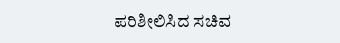ಪರಿಶೀಲಿಸಿದ ಸಚಿವ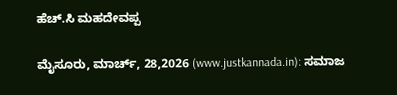ಹೆಚ್.ಸಿ ಮಹದೇವಪ್ಪ

ಮೈಸೂರು, ಮಾರ್ಚ್, 28,2026 (www.justkannada.in): ಸಮಾಜ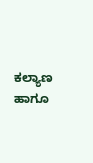ಕಲ್ಯಾಣ ಹಾಗೂ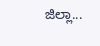ಜಿಲ್ಲಾ...